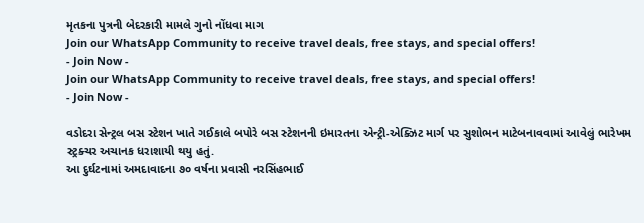મૃતકના પુત્રની બેદરકારી મામલે ગુનો નોંધવા માગ
Join our WhatsApp Community to receive travel deals, free stays, and special offers!
- Join Now -
Join our WhatsApp Community to receive travel deals, free stays, and special offers!
- Join Now -

વડોદરા સેન્ટ્રલ બસ સ્ટેશન ખાતે ગઈકાલે બપોરે બસ સ્ટેશનની ઇમારતના એન્ટ્રી-એક્ઝિટ માર્ગ પર સુશોભન માટેબનાવવામાં આવેલું ભારેખમ સ્ટ્રક્ચર અચાનક ધરાશાયી થયુ હતું.
આ દુર્ઘટનામાં અમદાવાદના ૭૦ વર્ષના પ્રવાસી નરસિંહભાઈ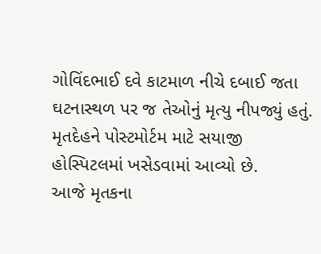ગોવિંદભાઈ દવે કાટમાળ નીચે દબાઈ જતા ઘટનાસ્થળ પર જ તેઓનું મૃત્યુ નીપજ્યું હતું. મૃતદેહને પોસ્ટમોર્ટમ માટે સયાજી હોસ્પિટલમાં ખસેડવામાં આવ્યો છે.
આજે મૃતકના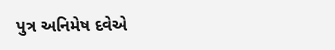પુત્ર અનિમેષ દવેએ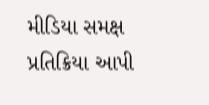મીડિયા સમક્ષ પ્રતિક્રિયા આપી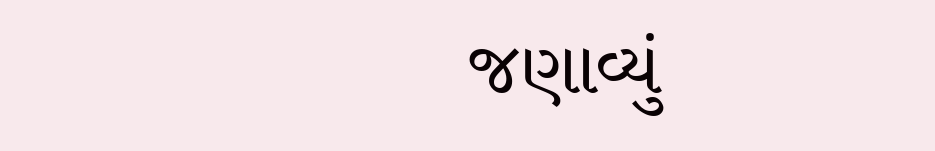જણાવ્યું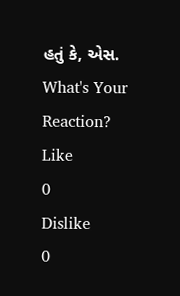હતું કે, એસ.
What's Your Reaction?
Like
0
Dislike
0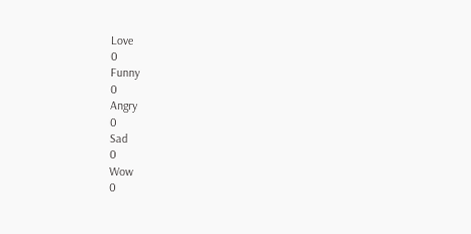Love
0
Funny
0
Angry
0
Sad
0
Wow
0